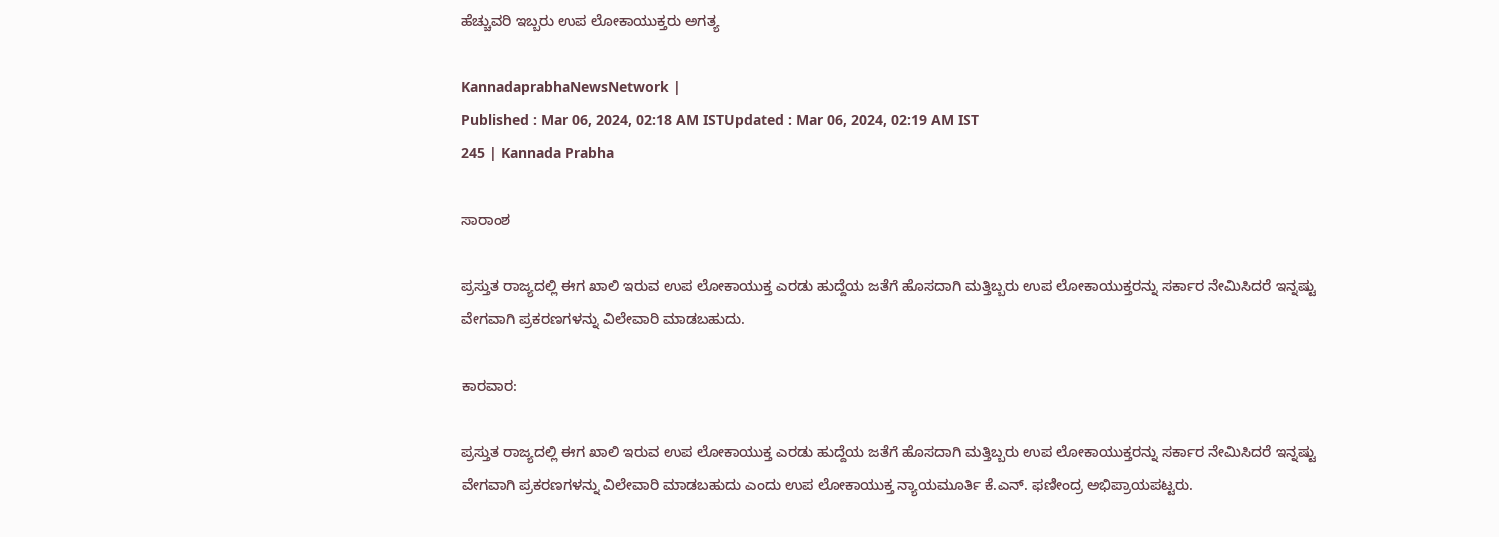ಹೆಚ್ಚುವರಿ ಇಬ್ಬರು ಉಪ ಲೋಕಾಯುಕ್ತರು ಅಗತ್ಯ

KannadaprabhaNewsNetwork |
Published : Mar 06, 2024, 02:18 AM ISTUpdated : Mar 06, 2024, 02:19 AM IST
245 | Kannada Prabha

ಸಾರಾಂಶ

ಪ್ರಸ್ತುತ ರಾಜ್ಯದಲ್ಲಿ ಈಗ ಖಾಲಿ ಇರುವ ಉಪ ಲೋಕಾಯುಕ್ತ ಎರಡು ಹುದ್ದೆಯ ಜತೆಗೆ ಹೊಸದಾಗಿ ಮತ್ತಿಬ್ಬರು ಉಪ ಲೋಕಾಯುಕ್ತರನ್ನು ಸರ್ಕಾರ ನೇಮಿಸಿದರೆ ಇನ್ನಷ್ಟು ವೇಗವಾಗಿ ಪ್ರಕರಣಗಳನ್ನು ವಿಲೇವಾರಿ ಮಾಡಬಹುದು.

ಕಾರವಾರ:

ಪ್ರಸ್ತುತ ರಾಜ್ಯದಲ್ಲಿ ಈಗ ಖಾಲಿ ಇರುವ ಉಪ ಲೋಕಾಯುಕ್ತ ಎರಡು ಹುದ್ದೆಯ ಜತೆಗೆ ಹೊಸದಾಗಿ ಮತ್ತಿಬ್ಬರು ಉಪ ಲೋಕಾಯುಕ್ತರನ್ನು ಸರ್ಕಾರ ನೇಮಿಸಿದರೆ ಇನ್ನಷ್ಟು ವೇಗವಾಗಿ ಪ್ರಕರಣಗಳನ್ನು ವಿಲೇವಾರಿ ಮಾಡಬಹುದು ಎಂದು ಉಪ ಲೋಕಾಯುಕ್ತ ನ್ಯಾಯಮೂರ್ತಿ ಕೆ.ಎನ್. ಫಣೀಂದ್ರ ಅಭಿಪ್ರಾಯಪಟ್ಟರು.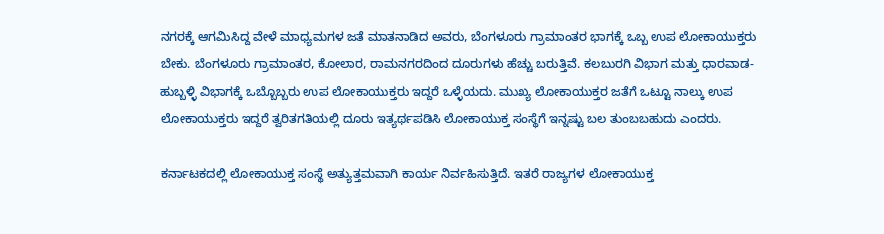ನಗರಕ್ಕೆ ಆಗಮಿಸಿದ್ದ ವೇಳೆ ಮಾಧ್ಯಮಗಳ ಜತೆ ಮಾತನಾಡಿದ ಅವರು, ಬೆಂಗಳೂರು ಗ್ರಾಮಾಂತರ ಭಾಗಕ್ಕೆ ಒಬ್ಬ ಉಪ ಲೋಕಾಯುಕ್ತರು ಬೇಕು. ಬೆಂಗಳೂರು ಗ್ರಾಮಾಂತರ, ಕೋಲಾರ, ರಾಮನಗರದಿಂದ ದೂರುಗಳು ಹೆಚ್ಚು ಬರುತ್ತಿವೆ. ಕಲಬುರಗಿ ವಿಭಾಗ ಮತ್ತು ಧಾರವಾಡ-ಹುಬ್ಬಳ್ಳಿ ವಿಭಾಗಕ್ಕೆ ಒಬ್ಬೊಬ್ಬರು ಉಪ ಲೋಕಾಯುಕ್ತರು ಇದ್ದರೆ ಒಳ್ಳೆಯದು. ಮುಖ್ಯ ಲೋಕಾಯುಕ್ತರ ಜತೆಗೆ ಒಟ್ಟೂ ನಾಲ್ಕು ಉಪ ಲೋಕಾಯುಕ್ತರು ಇದ್ದರೆ ತ್ವರಿತಗತಿಯಲ್ಲಿ ದೂರು ಇತ್ಯರ್ಥಪಡಿಸಿ ಲೋಕಾಯುಕ್ತ ಸಂಸ್ಥೆಗೆ ಇನ್ನಷ್ಟು ಬಲ ತುಂಬಬಹುದು ಎಂದರು.

ಕರ್ನಾಟಕದಲ್ಲಿ ಲೋಕಾಯುಕ್ತ ಸಂಸ್ಥೆ ಅತ್ಯುತ್ತಮವಾಗಿ ಕಾರ್ಯ ನಿರ್ವಹಿಸುತ್ತಿದೆ. ಇತರೆ ರಾಜ್ಯಗಳ ಲೋಕಾಯುಕ್ತ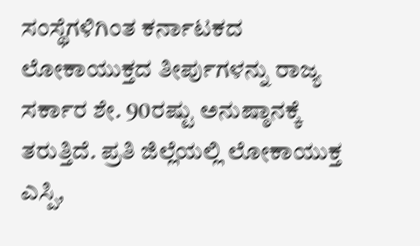ಸಂಸ್ಥೆಗಳಿಗಿಂತ ಕರ್ನಾಟಕದ ಲೋಕಾಯುಕ್ತದ ತೀರ್ಪುಗಳನ್ನು ರಾಜ್ಯ ಸರ್ಕಾರ ಶೇ. 90ರಷ್ಟು ಅನುಷ್ಠಾನಕ್ಕೆ ತರುತ್ತಿದೆ. ಪ್ರತಿ ಜಿಲ್ಲೆಯಲ್ಲಿ ಲೋಕಾಯುಕ್ತ ಎಸ್ಪಿ,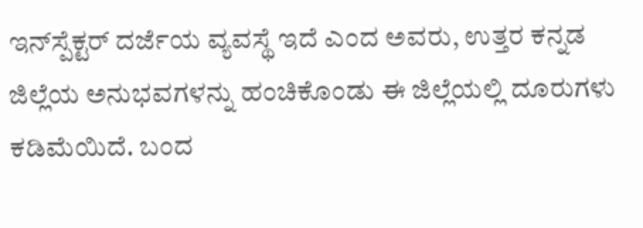ಇನ್‌ಸ್ಪೆಕ್ಟರ್‌ ದರ್ಜೆಯ ವ್ಯವಸ್ಥೆ ಇದೆ ಎಂದ ಅವರು, ಉತ್ತರ ಕನ್ನಡ ಜಿಲ್ಲೆಯ ಅನುಭವಗಳನ್ನು ಹಂಚಿಕೊಂಡು ಈ ಜಿಲ್ಲೆಯಲ್ಲಿ ದೂರುಗಳು ಕಡಿಮೆಯಿದೆ. ಬಂದ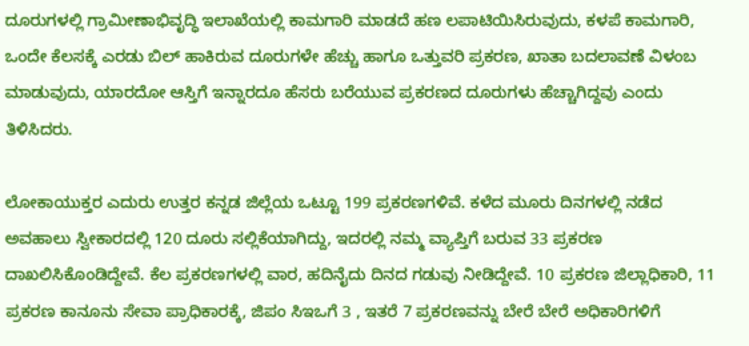ದೂರುಗಳಲ್ಲಿ ಗ್ರಾಮೀಣಾಭಿವೃದ್ಧಿ ಇಲಾಖೆಯಲ್ಲಿ ಕಾಮಗಾರಿ ಮಾಡದೆ ಹಣ ಲಪಾಟಿಯಿಸಿರುವುದು, ಕಳಪೆ ಕಾಮಗಾರಿ, ಒಂದೇ ಕೆಲಸಕ್ಕೆ ಎರಡು ಬಿಲ್ ಹಾಕಿರುವ ದೂರುಗಳೇ ಹೆಚ್ಚು ಹಾಗೂ ಒತ್ತುವರಿ ಪ್ರಕರಣ, ಖಾತಾ ಬದಲಾವಣೆ ವಿಳಂಬ ಮಾಡುವುದು, ಯಾರದೋ ಆಸ್ತಿಗೆ ಇನ್ನಾರದೂ ಹೆಸರು ಬರೆಯುವ ಪ್ರಕರಣದ ದೂರುಗಳು ಹೆಚ್ಚಾಗಿದ್ದವು ಎಂದು ತಿಳಿಸಿದರು.

ಲೋಕಾಯುಕ್ತರ ಎದುರು ಉತ್ತರ ಕನ್ನಡ ಜಿಲ್ಲೆಯ ಒಟ್ಟೂ 199 ಪ್ರಕರಣಗಳಿವೆ. ಕಳೆದ ಮೂರು ದಿನಗಳಲ್ಲಿ ನಡೆದ ಅವಹಾಲು ಸ್ವೀಕಾರದಲ್ಲಿ 120 ದೂರು ಸಲ್ಲಿಕೆಯಾಗಿದ್ದು, ಇದರಲ್ಲಿ ನಮ್ಮ ವ್ಯಾಪ್ತಿಗೆ ಬರುವ 33 ಪ್ರಕರಣ ದಾಖಲಿಸಿಕೊಂಡಿದ್ದೇವೆ. ಕೆಲ ಪ್ರಕರಣಗಳಲ್ಲಿ ವಾರ, ಹದಿನೈದು ದಿನದ ಗಡುವು ನೀಡಿದ್ದೇವೆ. 10 ಪ್ರಕರಣ ಜಿಲ್ಲಾಧಿಕಾರಿ, 11 ಪ್ರಕರಣ ಕಾನೂನು ಸೇವಾ ಪ್ರಾಧಿಕಾರಕ್ಕೆ, ಜಿಪಂ ಸಿಇಒಗೆ 3 , ಇತರೆ 7 ಪ್ರಕರಣವನ್ನು ಬೇರೆ ಬೇರೆ ಅಧಿಕಾರಿಗಳಿಗೆ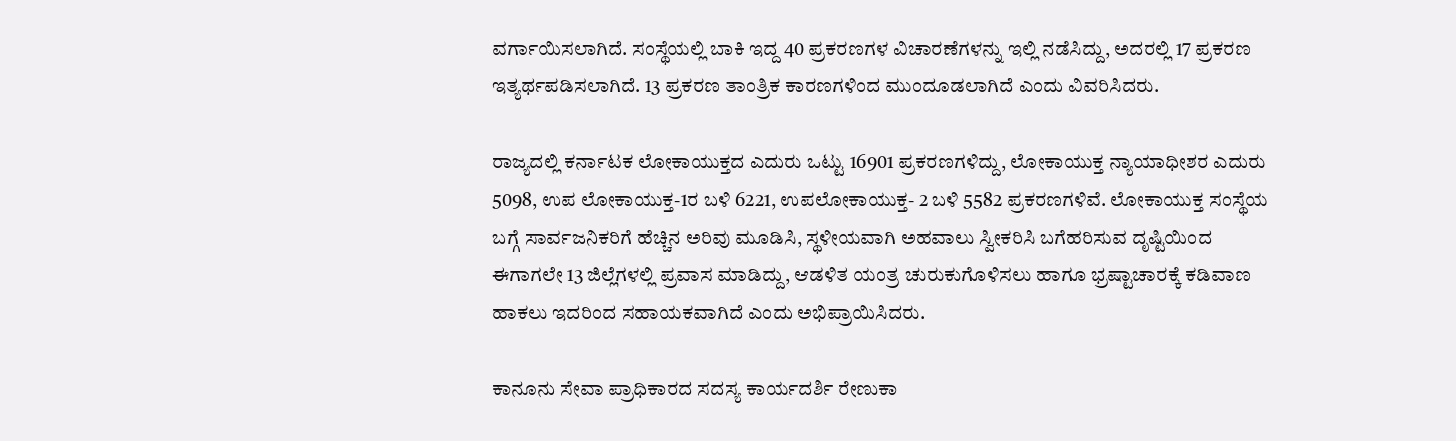ವರ್ಗಾಯಿಸಲಾಗಿದೆ. ಸಂಸ್ಥೆಯಲ್ಲಿ ಬಾಕಿ ಇದ್ದ 40 ಪ್ರಕರಣಗಳ ವಿಚಾರಣೆಗಳನ್ನು ಇಲ್ಲಿ ನಡೆಸಿದ್ದು, ಅದರಲ್ಲಿ 17 ಪ್ರಕರಣ ಇತ್ಯರ್ಥಪಡಿಸಲಾಗಿದೆ. 13 ಪ್ರಕರಣ ತಾಂತ್ರಿಕ ಕಾರಣಗಳಿಂದ ಮುಂದೂಡಲಾಗಿದೆ ಎಂದು ವಿವರಿಸಿದರು.

ರಾಜ್ಯದಲ್ಲಿ ಕರ್ನಾಟಕ ಲೋಕಾಯುಕ್ತದ ಎದುರು ಒಟ್ಟು 16901 ಪ್ರಕರಣಗಳಿದ್ದು, ಲೋಕಾಯುಕ್ತ ನ್ಯಾಯಾಧೀಶರ ಎದುರು 5098, ಉಪ ಲೋಕಾಯುಕ್ತ-1ರ ಬಳಿ 6221, ಉಪಲೋಕಾಯುಕ್ತ- 2 ಬಳಿ 5582 ಪ್ರಕರಣಗಳಿವೆ. ಲೋಕಾಯುಕ್ತ ಸಂಸ್ಥೆಯ ಬಗ್ಗೆ ಸಾರ್ವಜನಿಕರಿಗೆ ಹೆಚ್ಚಿನ ಅರಿವು ಮೂಡಿಸಿ, ಸ್ಥಳೀಯವಾಗಿ ಅಹವಾಲು ಸ್ವೀಕರಿಸಿ ಬಗೆಹರಿಸುವ ದೃಷ್ಟಿಯಿಂದ ಈಗಾಗಲೇ 13 ಜಿಲ್ಲೆಗಳಲ್ಲಿ ಪ್ರವಾಸ ಮಾಡಿದ್ದು, ಆಡಳಿತ ಯಂತ್ರ ಚುರುಕುಗೊಳಿಸಲು ಹಾಗೂ ಭ್ರಷ್ಟಾಚಾರಕ್ಕೆ ಕಡಿವಾಣ ಹಾಕಲು ಇದರಿಂದ ಸಹಾಯಕವಾಗಿದೆ ಎಂದು ಅಭಿಪ್ರಾಯಿಸಿದರು.

ಕಾನೂನು ಸೇವಾ ಪ್ರಾಧಿಕಾರದ ಸದಸ್ಯ ಕಾರ್ಯದರ್ಶಿ ರೇಣುಕಾ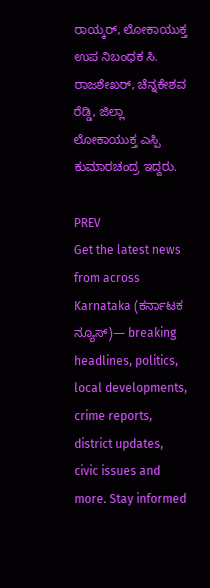ರಾಯ್ಕರ್, ಲೋಕಾಯುಕ್ತ ಉಪ ನಿಬಂಧಕ ಸಿ. ರಾಜಶೇಖರ್, ಚೆನ್ನಕೇಶವ ರೆಡ್ಡಿ, ಜಿಲ್ಲಾ ಲೋಕಾಯುಕ್ತ ಎಸ್ಪಿ ಕುಮಾರಚಂದ್ರ ಇದ್ದರು.

PREV
Get the latest news from across Karnataka (ಕರ್ನಾಟಕ ನ್ಯೂಸ್)— breaking headlines, politics, local developments, crime reports, district updates, civic issues and more. Stay informed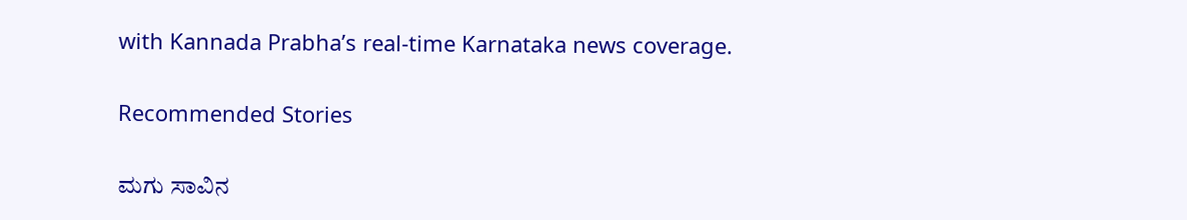with Kannada Prabha’s real‑time Karnataka news coverage.

Recommended Stories

ಮಗು ಸಾವಿನ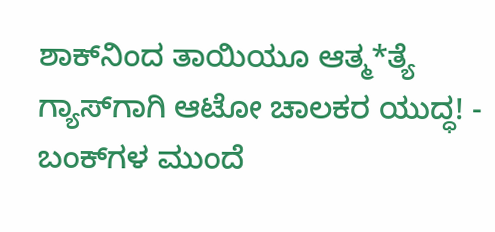ಶಾಕ್‌ನಿಂದ ತಾಯಿಯೂ ಆತ್ಮ*ತ್ಯೆ
ಗ್ಯಾಸ್‌ಗಾಗಿ ಆಟೋ ಚಾಲಕರ ಯುದ್ಧ! - ಬಂಕ್‌ಗಳ ಮುಂದೆ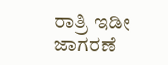ರಾತ್ರಿ ಇಡೀ ಜಾಗರಣೆ